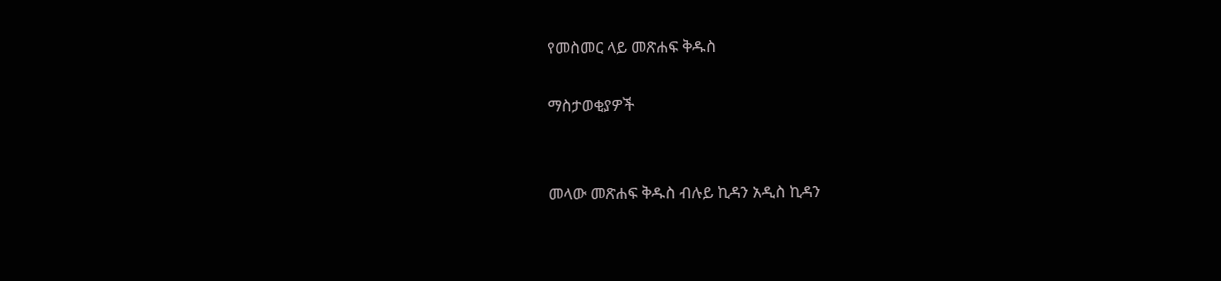የመስመር ላይ መጽሐፍ ቅዱስ

ማስታወቂያዎች


መላው መጽሐፍ ቅዱስ ብሉይ ኪዳን አዲስ ኪዳን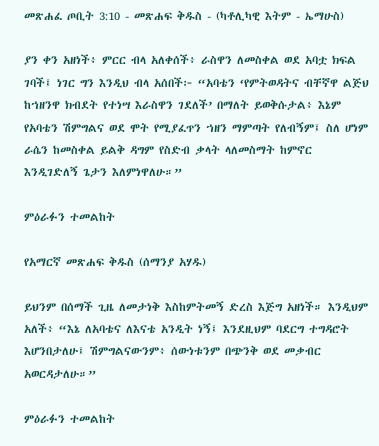መጽሐፈ ጦቢት 3:10 - መጽሐፍ ቅዱስ - (ካቶሊካዊ እትም - ኤማሁስ)

ያን ቀን አዘነች፥ ምርር ብላ አለቀሰች፥ ራስዋን ለመስቀል ወደ አባቷ ክፍል ገባች፤ ነገር ግን እንዲህ ብላ አሰበች፦ “አባቴን ‘የምትወዳትና ብቸኛዋ ልጅህ ከኀዘንዋ ክብደት የተነሣ እራስዋን ገደለች’ በማለት ይወቅሱታል፥ እኔም የአባቴን ሽምግልና ወደ ሞት የሚያፈጥን ኀዘን ማምጣት የለብኝም፤ ስለ ሆነም ራሴን ከመስቀል ይልቅ ዳግም የስድብ ቃላት ላለመስማት ከምኖር እንዲገድለኝ ጌታን እለምነዋለሁ።”

ምዕራፉን ተመልከት

የአማርኛ መጽሐፍ ቅዱስ (ሰማንያ አሃዱ)

ይህንም በሰማች ጊዜ ለመታነቅ እስከምትመኝ ድረስ እጅግ አዘነች። እንዲህም አለች፥ “እኔ ለአባቴና ለእናቴ አንዲት ነኝ፤ እንደዚህም ባደርግ ተግዳሮት እሆንበታለሁ፤ ሽምግልናውንም፥ ሰውነቱንም በጭንቅ ወደ መቃብር አወርዳታለሁ።”

ምዕራፉን ተመልከት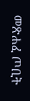መጽሐፈ ጦቢት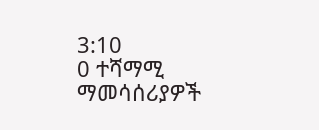3:10
0 ተሻማሚ ማመሳሰሪያዎች